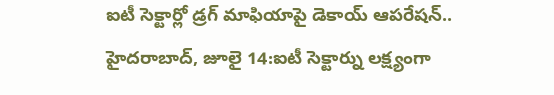ఐటీ సెక్టార్లో డ్రగ్ మాఫియాపై డెకాయ్ ఆపరేషన్..
హైదరాబాద్, జూలై 14:ఐటీ సెక్టార్ను లక్ష్యంగా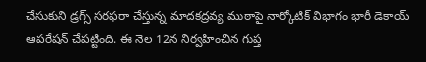చేసుకుని డ్రగ్స్ సరఫరా చేస్తున్న మాదకద్రవ్య ముఠాపై నార్కోటిక్ విభాగం భారీ డెకాయ్ ఆపరేషన్ చేపట్టింది. ఈ నెల 12న నిర్వహించిన గుప్త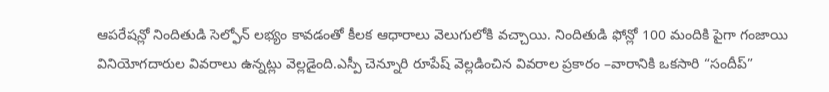ఆపరేషన్లో నిందితుడి సెల్ఫోన్ లభ్యం కావడంతో కీలక ఆధారాలు వెలుగులోకి వచ్చాయి. నిందితుడి ఫోన్లో 100 మందికి పైగా గంజాయి వినియోగదారుల వివరాలు ఉన్నట్లు వెల్లడైంది.ఎస్పీ చెన్నూరి రూపేష్ వెల్లడించిన వివరాల ప్రకారం –వారానికి ఒకసారి “సందీప్”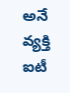అనే వ్యక్తి ఐటీ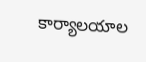కార్యాలయాల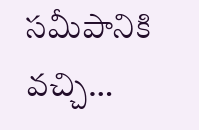సమీపానికి వచ్చి…